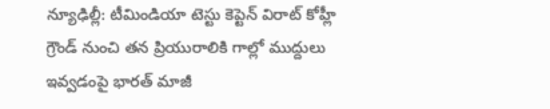న్యూఢిల్లీ: టీమిండియా టెస్టు కెప్టెన్ విరాట్ కోహ్లీ గ్రౌండ్ నుంచి తన ప్రియురాలికి గాల్లో ముద్దులు ఇవ్వడంపై భారత్ మాజీ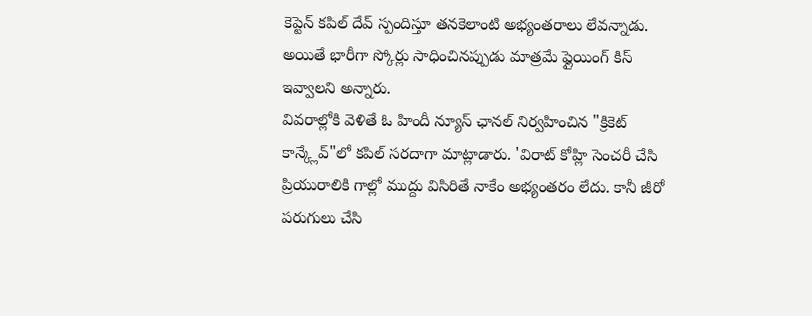కెప్టెన్ కపిల్ దేవ్ స్పందిస్తూ తనకెలాంటి అభ్యంతరాలు లేవన్నాడు. అయితే భారీగా స్కోర్లు సాధించినప్పుడు మాత్రమే ఫ్లైయింగ్ కిస్ ఇవ్వాలని అన్నారు.
వివరాల్లోకి వెళితే ఓ హిందీ న్యూస్ ఛానల్ నిర్వహించిన "క్రికెట్ కాన్క్లేవ్"లో కపిల్ సరదాగా మాట్లాడారు. 'విరాట్ కోహ్లి సెంచరీ చేసి ప్రియురాలికి గాల్లో ముద్దు విసిరితే నాకేం అభ్యంతరం లేదు. కానీ జీరో పరుగులు చేసి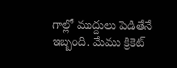గాల్లో ముద్దులు పెడితేనే ఇబ్బంది. మేము క్రికెట్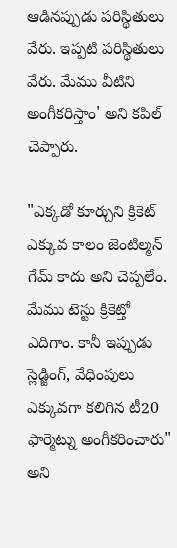ఆడినప్పుడు పరిస్థితులు వేరు. ఇప్పటి పరిస్థితులు వేరు. మేము వీటిని అంగీకరిస్తాం' అని కపిల్ చెప్పారు.

"ఎక్కడో కూర్చుని క్రికెట్ ఎక్కువ కాలం జెంటిల్మన్ గేమ్ కాదు అని చెప్పలేం. మేము టెస్టు క్రికెట్తో ఎదిగాం. కానీ ఇప్పుడు స్లెడ్జింగ్, వేధింపులు ఎక్కువగా కలిగిన టీ20 ఫార్మెట్ను అంగీకరించారు" అని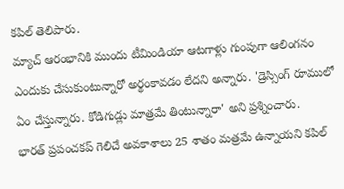కపిల్ తెలిపారు.
మ్యాచ్ ఆరంభానికి ముందు టీమిండియా ఆటగాళ్లు గుంపుగా ఆలింగనం ఎందుకు చేసుకుంటున్నారో అర్థంకావడం లేదని అన్నారు. 'డ్రెస్సింగ్ రూములో ఏం చేస్తున్నారు. కోడిగుడ్లు మాత్రమే తింటున్నారా' అని ప్రశ్నించారు.
భారత్ ప్రపంచకప్ గెలిచే అవకాశాలు 25 శాతం మత్రమే ఉన్నాయని కపిల్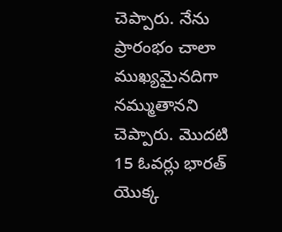చెప్పారు. నేను ప్రారంభం చాలా ముఖ్యమైనదిగా నమ్ముతానని చెప్పారు. మొదటి 15 ఓవర్లు భారత్ యొక్క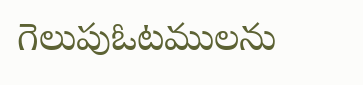గెలుపుఓటములను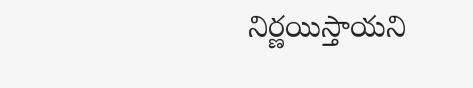నిర్ణయిస్తాయని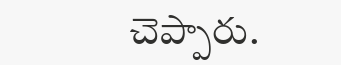చెప్పారు.